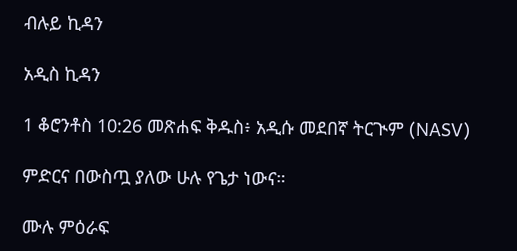ብሉይ ኪዳን

አዲስ ኪዳን

1 ቆሮንቶስ 10:26 መጽሐፍ ቅዱስ፥ አዲሱ መደበኛ ትርጒም (NASV)

ምድርና በውስጧ ያለው ሁሉ የጌታ ነውና።

ሙሉ ምዕራፍ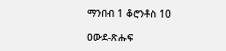ማንበብ 1 ቆሮንቶስ 10

ዐውደ-ጽሑፍ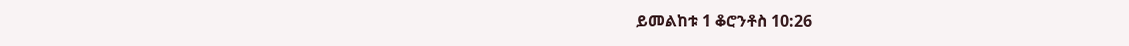ይመልከቱ 1 ቆሮንቶስ 10:26